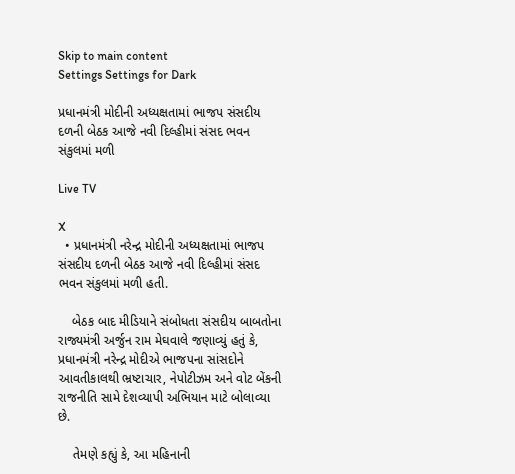Skip to main content
Settings Settings for Dark

પ્રધાનમંત્રી મોદીની અધ્યક્ષતામાં ભાજપ સંસદીય દળની બેઠક આજે નવી દિલ્હીમાં સંસદ ભવન સંકુલમાં મળી

Live TV

X
  • પ્રધાનમંત્રી નરેન્દ્ર મોદીની અધ્યક્ષતામાં ભાજપ સંસદીય દળની બેઠક આજે નવી દિલ્હીમાં સંસદ ભવન સંકુલમાં મળી હતી.

    બેઠક બાદ મીડિયાને સંબોધતા સંસદીય બાબતોના રાજ્યમંત્રી અર્જુન રામ મેઘવાલે જણાવ્યું હતું કે, પ્રધાનમંત્રી નરેન્દ્ર મોદીએ ભાજપના સાંસદોને આવતીકાલથી ભ્રષ્ટાચાર, નેપોટીઝમ અને વોટ બેંકની રાજનીતિ સામે દેશવ્યાપી અભિયાન માટે બોલાવ્યા છે.

    તેમણે કહ્યું કે, આ મહિનાની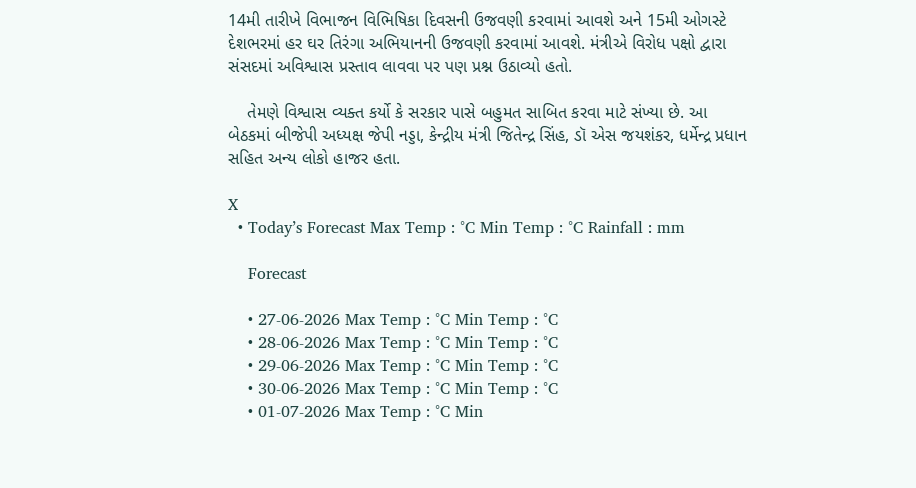14મી તારીખે વિભાજન વિભિષિકા દિવસની ઉજવણી કરવામાં આવશે અને 15મી ઓગસ્ટે દેશભરમાં હર ઘર તિરંગા અભિયાનની ઉજવણી કરવામાં આવશે. મંત્રીએ વિરોધ પક્ષો દ્વારા સંસદમાં અવિશ્વાસ પ્રસ્તાવ લાવવા પર પણ પ્રશ્ન ઉઠાવ્યો હતો.

    તેમણે વિશ્વાસ વ્યક્ત કર્યો કે સરકાર પાસે બહુમત સાબિત કરવા માટે સંખ્યા છે. આ બેઠકમાં બીજેપી અધ્યક્ષ જેપી નડ્ડા, કેન્દ્રીય મંત્રી જિતેન્દ્ર સિંહ, ડૉ એસ જયશંકર, ધર્મેન્દ્ર પ્રધાન સહિત અન્ય લોકો હાજર હતા.

X
  • Today’s Forecast Max Temp : °C Min Temp : °C Rainfall : mm

    Forecast

    • 27-06-2026 Max Temp : °C Min Temp : °C
    • 28-06-2026 Max Temp : °C Min Temp : °C
    • 29-06-2026 Max Temp : °C Min Temp : °C
    • 30-06-2026 Max Temp : °C Min Temp : °C
    • 01-07-2026 Max Temp : °C Min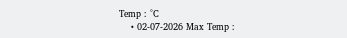Temp : °C
    • 02-07-2026 Max Temp :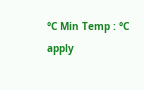°C Min Temp : °C
apply